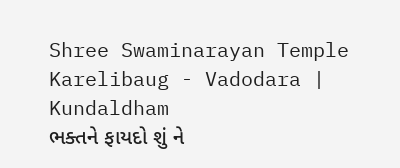Shree Swaminarayan Temple
Karelibaug - Vadodara | Kundaldham
ભક્તને ફાયદો શું ને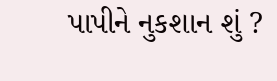પાપીને નુકશાન શું ?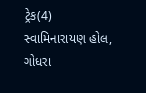ટ્રેક(4)
સ્વામિનારાયણ હોલ, ગોધરા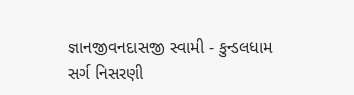જ્ઞાનજીવનદાસજી સ્વામી - કુન્ડલધામ
સર્ગ નિસરણી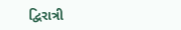દ્વિરાત્રી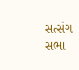સત્સંગ સભા